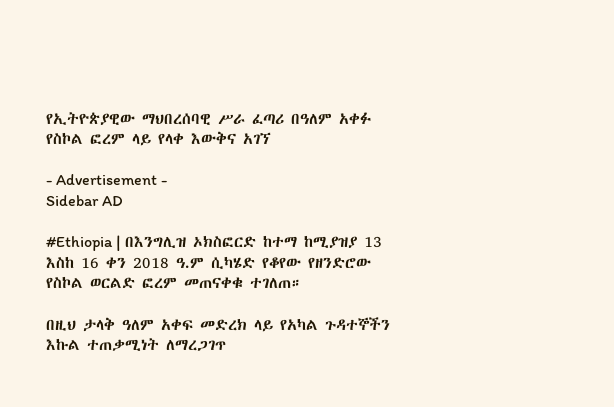የኢትዮጵያዊው ማህበረሰባዊ ሥራ ፈጣሪ በዓለም አቀፉ የስኮል ፎረም ላይ የላቀ እውቅና አገኘ

- Advertisement -
Sidebar AD

#Ethiopia | በእንግሊዝ ኦክስፎርድ ከተማ ከሚያዝያ 13 እስከ 16 ቀን 2018 ዓ.ም ሲካሄድ የቆየው የዘንድሮው የስኮል ወርልድ ፎረም መጠናቀቁ ተገለጠ።

በዚህ ታላቅ ዓለም አቀፍ መድረክ ላይ የአካል ጉዳተኞችን እኩል ተጠቃሚነት ለማረጋገጥ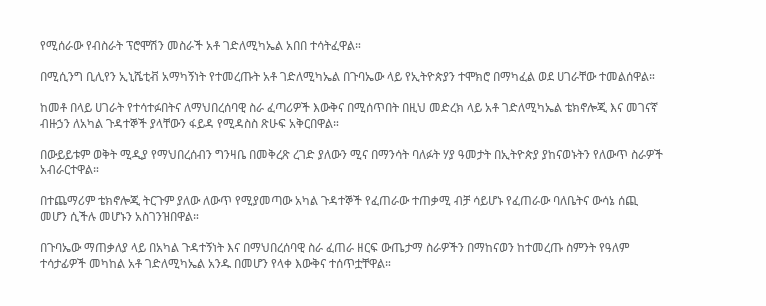የሚሰራው የብስራት ፕሮሞሽን መስራች አቶ ገድለሚካኤል አበበ ተሳትፈዋል።

በሚሲንግ ቢሊየን ኢኒሼቲቭ አማካኝነት የተመረጡት አቶ ገድለሚካኤል በጉባኤው ላይ የኢትዮጵያን ተሞክሮ በማካፈል ወደ ሀገራቸው ተመልሰዋል።

ከመቶ በላይ ሀገራት የተሳተፉበትና ለማህበረሰባዊ ስራ ፈጣሪዎች እውቅና በሚሰጥበት በዚህ መድረክ ላይ አቶ ገድለሚካኤል ቴክኖሎጂ እና መገናኛ ብዙኃን ለአካል ጉዳተኞች ያላቸውን ፋይዳ የሚዳስስ ጽሁፍ አቅርበዋል።

በውይይቱም ወቅት ሚዲያ የማህበረሰብን ግንዛቤ በመቅረጽ ረገድ ያለውን ሚና በማንሳት ባለፉት ሃያ ዓመታት በኢትዮጵያ ያከናወኑትን የለውጥ ስራዎች አብራርተዋል።

በተጨማሪም ቴክኖሎጂ ትርጉም ያለው ለውጥ የሚያመጣው አካል ጉዳተኞች የፈጠራው ተጠቃሚ ብቻ ሳይሆኑ የፈጠራው ባለቤትና ውሳኔ ሰጪ መሆን ሲችሉ መሆኑን አስገንዝበዋል።

በጉባኤው ማጠቃለያ ላይ በአካል ጉዳተኝነት እና በማህበረሰባዊ ስራ ፈጠራ ዘርፍ ውጤታማ ስራዎችን በማከናወን ከተመረጡ ስምንት የዓለም ተሳታፊዎች መካከል አቶ ገድለሚካኤል አንዱ በመሆን የላቀ እውቅና ተሰጥቷቸዋል።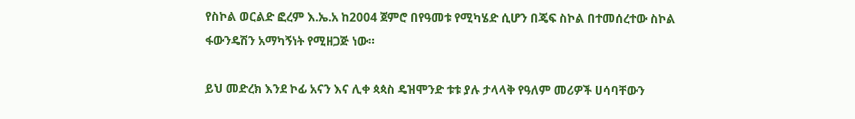የስኮል ወርልድ ፎረም እ.ኤ.አ ከ2004 ጀምሮ በየዓመቱ የሚካሄድ ሲሆን በጄፍ ስኮል በተመሰረተው ስኮል ፋውንዴሽን አማካኝነት የሚዘጋጅ ነው።

ይህ መድረክ እንደ ኮፊ አናን እና ሊቀ ጳጳስ ዴዝሞንድ ቱቱ ያሉ ታላላቅ የዓለም መሪዎች ሀሳባቸውን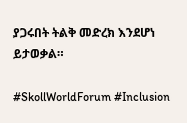ያጋሩበት ትልቅ መድረክ እንደሆነ ይታወቃል።

#SkollWorldForum #Inclusion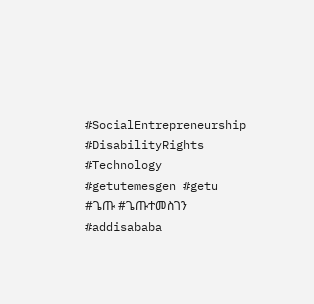#SocialEntrepreneurship #DisabilityRights #Technology #getutemesgen #getu #ጌጡ #ጌጡተመስገን #addisababa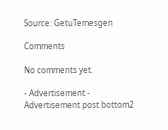Source: GetuTemesgen

Comments

No comments yet.

- Advertisement -
Advertisement post bottom2